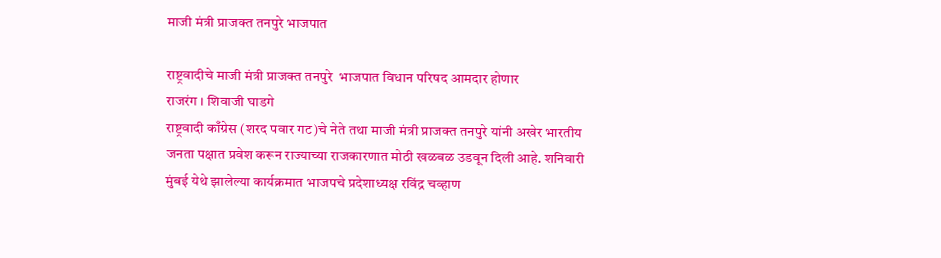माजी मंत्री प्राजक्त तनपुरे भाजपात

राष्ट्रवादीचे माजी मंत्री प्राजक्त तनपुरे  भाजपात विधान परिषद आमदार होणार
राजरंग । शिवाजी घाडगे
राष्ट्रवादी काँग्रेस (शरद पवार गट)चे नेते तथा माजी मंत्री प्राजक्त तनपुरे यांनी अखेर भारतीय जनता पक्षात प्रवेश करून राज्याच्या राजकारणात मोठी खळबळ उडवून दिली आहे. शनिवारी मुंबई येथे झालेल्या कार्यक्रमात भाजपचे प्रदेशाध्यक्ष रविंद्र चव्हाण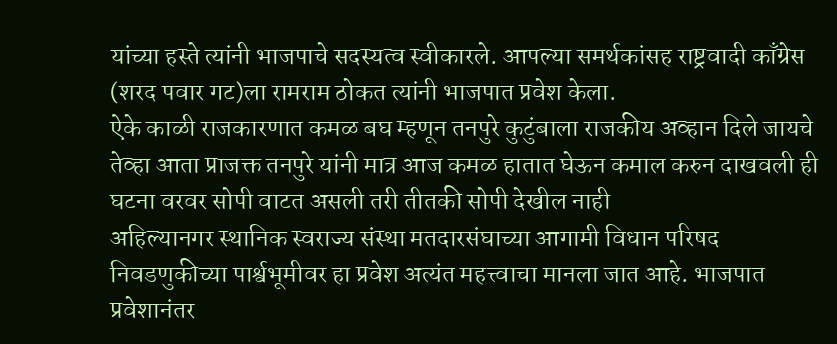यांच्या हस्ते त्यांनी भाजपाचे सदस्यत्व स्वीकारले. आपल्या समर्थकांसह राष्ट्रवादी काँग्रेस (शरद पवार गट)ला रामराम ठोकत त्यांनी भाजपात प्रवेश केला.
ऐके काळी राजकारणात कमळ बघ म्हणून तनपुरे कुटुंबाला राजकीय अव्हान दिले जायचे तेव्हा आता प्राजक्त तनपुरे यांनी मात्र आज कमळ हातात घेऊन कमाल करुन दाखवली ही घटना वरवर सोपी वाटत असली तरी तीतकी सोपी देखील नाही
अहिल्यानगर स्थानिक स्वराज्य संस्था मतदारसंघाच्या आगामी विधान परिषद निवडणुकीच्या पार्श्वभूमीवर हा प्रवेश अत्यंत महत्त्वाचा मानला जात आहे. भाजपात प्रवेशानंतर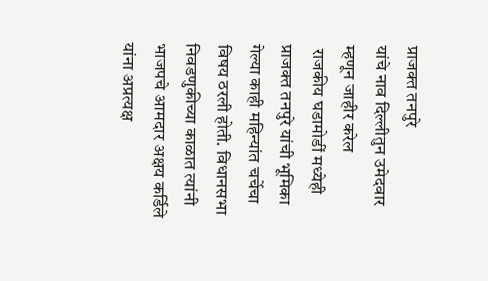प्राजक्त तनपुरे
यांचे नाव दिल्लीतुन उमेदवार म्हणून जाहीर करेल
 राजकीय घडामोडीं मध्येही प्राजक्त तनपुरे यांची भूमिका गेल्या काही महिन्यांत चर्चेचा विषय ठरली होती. विधानसभा निवडणुकीच्या काळात त्यांनी भाजपचे आमदार अक्षय कर्डिले यांना अप्रत्यक्ष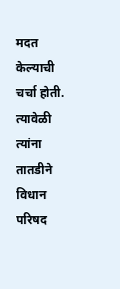मदत केल्याची चर्चा होती. त्यावेळी त्यांना तातडीने विधान परिषद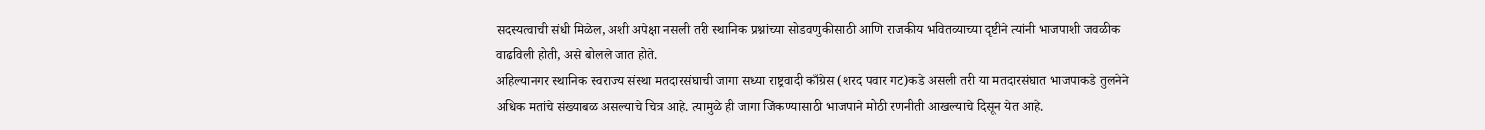सदस्यत्वाची संधी मिळेल, अशी अपेक्षा नसली तरी स्थानिक प्रश्नांच्या सोडवणुकीसाठी आणि राजकीय भवितव्याच्या दृष्टीने त्यांनी भाजपाशी जवळीक वाढविली होती, असे बोलले जात होते.
अहिल्यानगर स्थानिक स्वराज्य संस्था मतदारसंघाची जागा सध्या राष्ट्रवादी काँग्रेस (शरद पवार गट)कडे असली तरी या मतदारसंघात भाजपाकडे तुलनेने अधिक मतांचे संख्याबळ असल्याचे चित्र आहे. त्यामुळे ही जागा जिंकण्यासाठी भाजपाने मोठी रणनीती आखल्याचे दिसून येत आहे.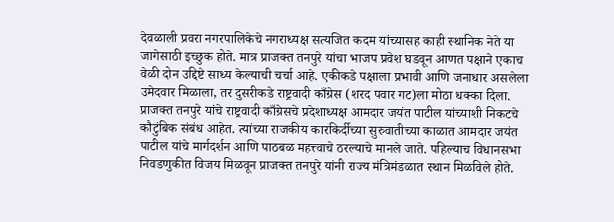देवळाली प्रवरा नगरपालिकेचे नगराध्यक्ष सत्यजित कदम यांच्यासह काही स्थानिक नेते या जागेसाठी इच्छुक होते. मात्र प्राजक्त तनपुरे यांचा भाजप प्रवेश घडवून आणत पक्षाने एकाच वेळी दोन उद्दिष्टे साध्य केल्याची चर्चा आहे. एकीकडे पक्षाला प्रभावी आणि जनाधार असलेला उमेदवार मिळाला, तर दुसरीकडे राष्ट्रवादी काँग्रेस (शरद पवार गट)ला मोठा धक्का दिला.
प्राजक्त तनपुरे यांचे राष्ट्रवादी काँग्रेसचे प्रदेशाध्यक्ष आमदार जयंत पाटील यांच्याशी निकटचे कौटुंबिक संबंध आहेत. त्यांच्या राजकीय कारकिर्दीच्या सुरुवातीच्या काळात आमदार जयंत पाटील यांचे मार्गदर्शन आणि पाठबळ महत्त्वाचे ठरल्याचे मानले जाते. पहिल्याच विधानसभा निवडणुकीत विजय मिळवून प्राजक्त तनपुरे यांनी राज्य मंत्रिमंडळात स्थान मिळविले होते.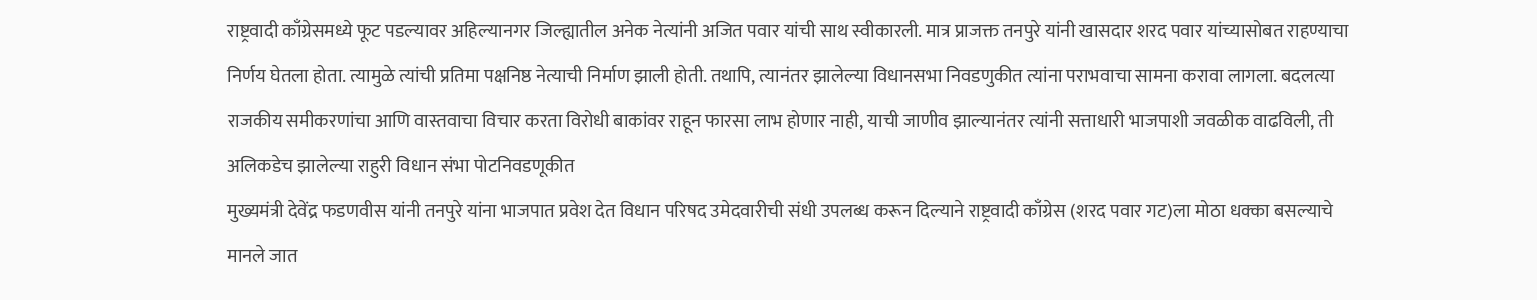राष्ट्रवादी काँग्रेसमध्ये फूट पडल्यावर अहिल्यानगर जिल्ह्यातील अनेक नेत्यांनी अजित पवार यांची साथ स्वीकारली. मात्र प्राजक्त तनपुरे यांनी खासदार शरद पवार यांच्यासोबत राहण्याचा निर्णय घेतला होता. त्यामुळे त्यांची प्रतिमा पक्षनिष्ठ नेत्याची निर्माण झाली होती. तथापि, त्यानंतर झालेल्या विधानसभा निवडणुकीत त्यांना पराभवाचा सामना करावा लागला. बदलत्या राजकीय समीकरणांचा आणि वास्तवाचा विचार करता विरोधी बाकांवर राहून फारसा लाभ होणार नाही, याची जाणीव झाल्यानंतर त्यांनी सत्ताधारी भाजपाशी जवळीक वाढविली, ती  अलिकडेच झालेल्या राहुरी विधान संभा पोटनिवडणूकीत
मुख्यमंत्री देवेंद्र फडणवीस यांनी तनपुरे यांना भाजपात प्रवेश देत विधान परिषद उमेदवारीची संधी उपलब्ध करून दिल्याने राष्ट्रवादी काँग्रेस (शरद पवार गट)ला मोठा धक्का बसल्याचे मानले जात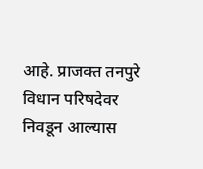आहे. प्राजक्त तनपुरे विधान परिषदेवर निवडून आल्यास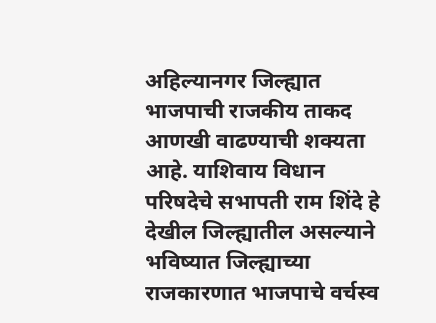अहिल्यानगर जिल्ह्यात भाजपाची राजकीय ताकद आणखी वाढण्याची शक्यता आहे. याशिवाय विधान परिषदेचे सभापती राम शिंदे हे देखील जिल्ह्यातील असल्याने भविष्यात जिल्ह्याच्या राजकारणात भाजपाचे वर्चस्व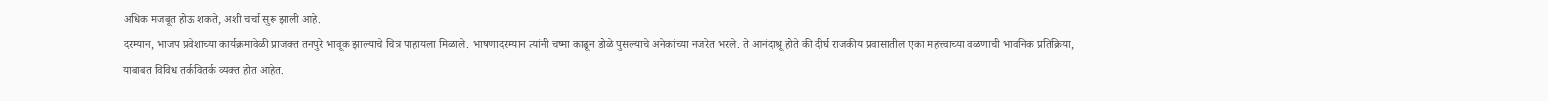अधिक मजबूत होऊ शकते, अशी चर्चा सुरू झाली आहे.
दरम्यान, भाजप प्रवेशाच्या कार्यक्रमावेळी प्राजक्त तनपुरे भावूक झाल्याचे चित्र पाहायला मिळाले. भाषणादरम्यान त्यांनी चष्मा काढून डोळे पुसल्याचे अनेकांच्या नजरेत भरले. ते आनंदाश्रू होते की दीर्घ राजकीय प्रवासातील एका महत्त्वाच्या वळणाची भावनिक प्रतिक्रिया, याबाबत विविध तर्कवितर्क व्यक्त होत आहेत.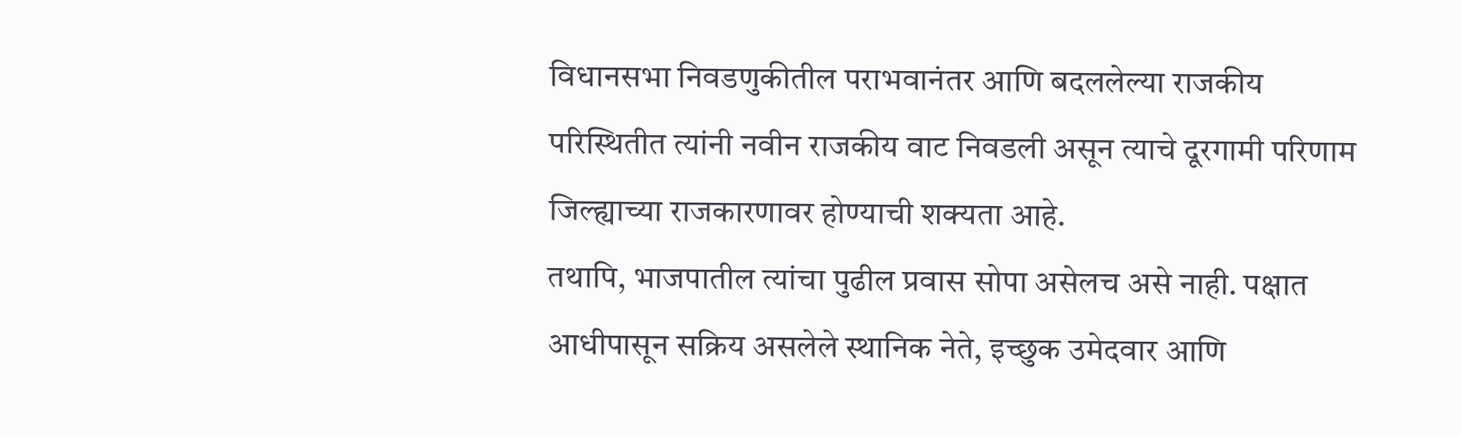विधानसभा निवडणुकीतील पराभवानंतर आणि बदललेल्या राजकीय परिस्थितीत त्यांनी नवीन राजकीय वाट निवडली असून त्याचे दूरगामी परिणाम जिल्ह्याच्या राजकारणावर होण्याची शक्यता आहे.
तथापि, भाजपातील त्यांचा पुढील प्रवास सोपा असेलच असे नाही. पक्षात आधीपासून सक्रिय असलेले स्थानिक नेते, इच्छुक उमेदवार आणि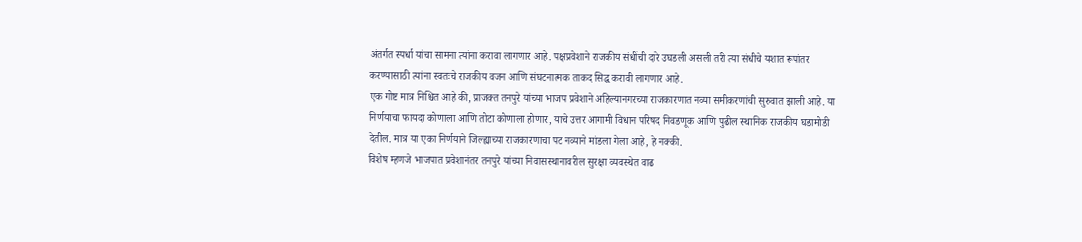अंतर्गत स्पर्धा यांचा सामना त्यांना करावा लागणार आहे. पक्षप्रवेशाने राजकीय संधींची दारे उघडली असली तरी त्या संधीचे यशात रूपांतर करण्यासाठी त्यांना स्वतःचे राजकीय वजन आणि संघटनात्मक ताकद सिद्ध करावी लागणार आहे.
एक गोष्ट मात्र निश्चित आहे की, प्राजक्त तनपुरे यांच्या भाजप प्रवेशाने अहिल्यानगरच्या राजकारणात नव्या समीकरणांची सुरुवात झाली आहे. या निर्णयाचा फायदा कोणाला आणि तोटा कोणाला होणार, याचे उत्तर आगामी विधान परिषद निवडणूक आणि पुढील स्थानिक राजकीय घडामोडी देतील. मात्र या एका निर्णयाने जिल्ह्याच्या राजकारणाचा पट नव्याने मांडला गेला आहे, हे नक्की.
विशेष म्हणजे भाजपात प्रवेशानंतर तनपुरे यांच्या निवासस्थानावरील सुरक्षा व्यवस्थेत वाढ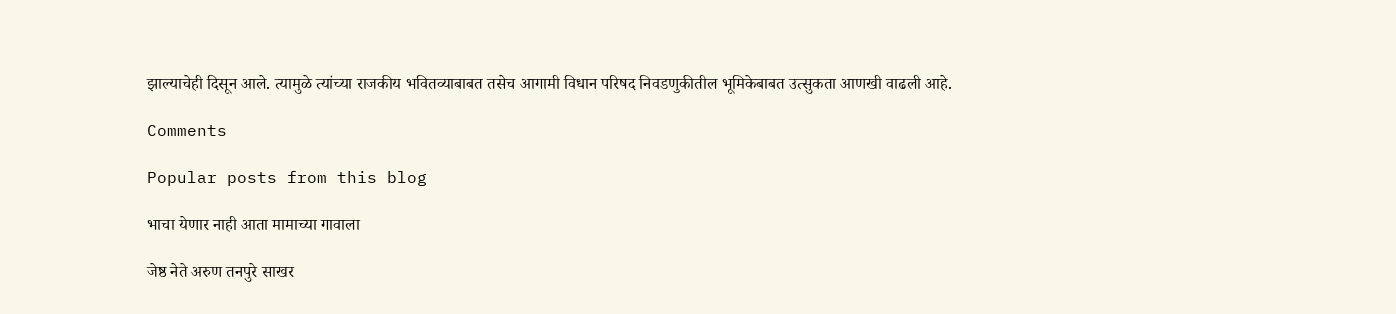झाल्याचेही दिसून आले. त्यामुळे त्यांच्या राजकीय भवितव्याबाबत तसेच आगामी विधान परिषद निवडणुकीतील भूमिकेबाबत उत्सुकता आणखी वाढली आहे.

Comments

Popular posts from this blog

भाचा येणार नाही आता मामाच्या गावाला

जेष्ठ नेते अरुण तनपुरे साखर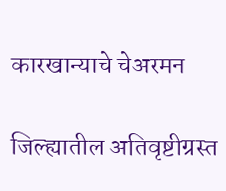कारखान्याचे चेअरमन

जिल्ह्यातील अतिवृष्टीग्रस्त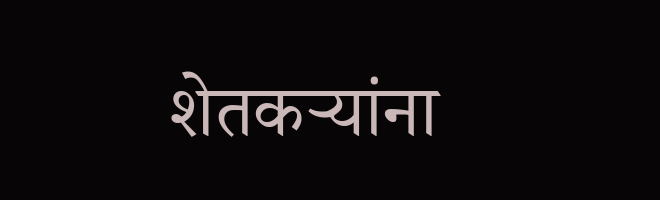शेतकऱ्यांना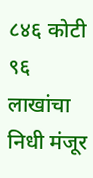८४६ कोटी ९६ लाखांचा निधी मंजूर